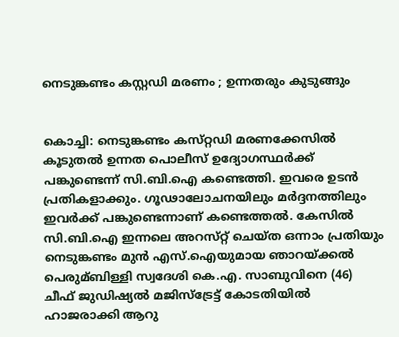നെടുങ്കണ്ടം കസ്റ്റഡി മരണം ; ഉന്നതരും കുടുങ്ങും


കൊച്ചി: നെടുങ്കണ്ടം കസ്‌റ്റഡി മരണക്കേസില്‍ കൂടുതല്‍ ഉന്നത പൊലീസ് ഉദ്യോഗസ്ഥര്‍ക്ക് പങ്കുണ്ടെന്ന് സി.ബി.ഐ കണ്ടെത്തി. ഇവരെ ഉടന്‍ പ്രതികളാക്കും. ഗൂഢാലോചനയിലും മര്‍ദ്ദനത്തിലും ഇവര്‍ക്ക് പങ്കുണ്ടെന്നാണ് കണ്ടെത്തല്‍. കേസില്‍ സി.ബി.ഐ ഇന്നലെ അറസ്‌റ്റ് ചെയ്‌ത ഒന്നാം പ്രതിയും നെടുങ്കണ്ടം മുന്‍ എസ്.ഐയുമായ ഞാറയ്‌ക്കല്‍ പെരുമ്ബിള്ളി സ്വദേശി കെ.എ. സാബുവിനെ (46) ചീഫ് ജുഡിഷ്യല്‍ മജിസ്‌ട്രേട്ട് കോടതിയില്‍ ഹാജരാക്കി ആറു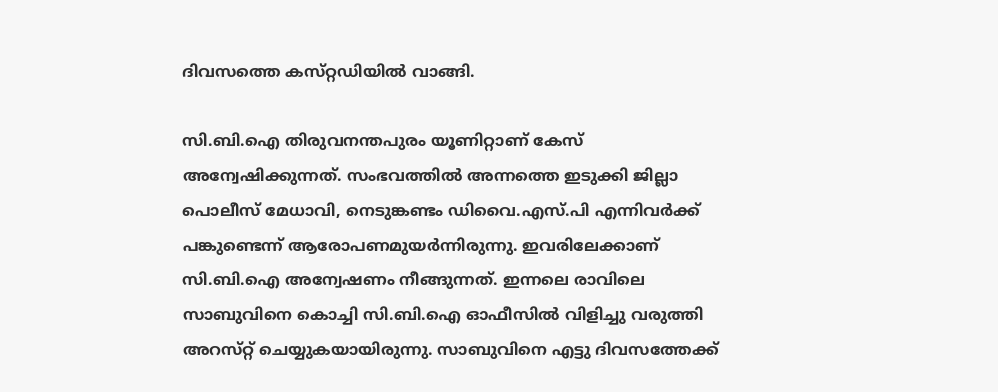ദിവസത്തെ കസ്‌റ്റഡിയില്‍ വാങ്ങി.

സി.ബി.ഐ തിരുവനന്തപുരം യൂണിറ്റാണ് കേസ് അന്വേഷിക്കുന്നത്. സംഭവത്തില്‍ അന്നത്തെ ഇടുക്കി ജില്ലാ പൊലീസ് മേധാവി, നെടുങ്കണ്ടം ഡിവൈ.എസ്.പി എന്നിവര്‍ക്ക് പങ്കുണ്ടെന്ന് ആരോപണമുയര്‍ന്നിരുന്നു. ഇവരിലേക്കാണ് സി.ബി.ഐ അന്വേഷണം നീങ്ങുന്നത്. ഇന്നലെ രാവിലെ സാബുവിനെ കൊച്ചി സി.ബി.ഐ ഓഫീസില്‍ വിളിച്ചു വരുത്തി അറസ്‌റ്റ് ചെയ്യുകയായിരുന്നു. സാബുവിനെ എട്ടു ദിവസത്തേക്ക്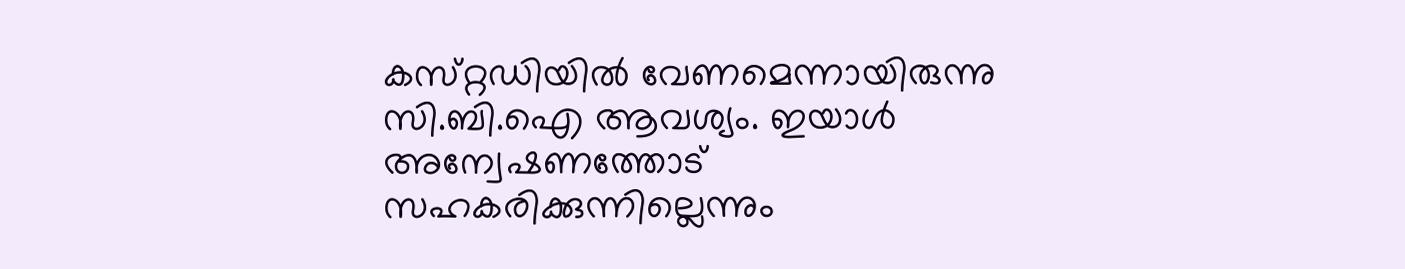കസ്‌റ്റഡിയില്‍ വേണമെന്നായിരുന്നു സി.ബി.ഐ ആവശ്യം. ഇയാള്‍ അന്വേഷണത്തോട് സഹകരിക്കുന്നില്ലെന്നും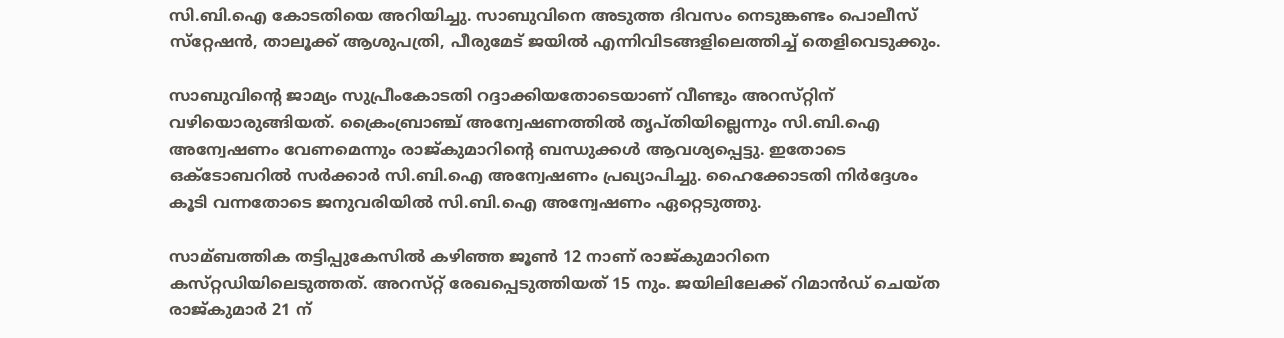സി.ബി.ഐ കോടതിയെ അറിയിച്ചു. സാബുവിനെ അടുത്ത ദിവസം നെടുങ്കണ്ടം പൊലീസ് സ്‌റ്റേഷന്‍, താലൂക്ക് ആശുപത്രി, പീരുമേട‌് ജയില്‍ എന്നിവിടങ്ങളിലെത്തിച്ച്‌ തെളിവെടുക്കും.

സാബുവിന്റെ ജാമ്യം സുപ്രീംകോടതി റദ്ദാക്കിയതോടെയാണ് വീണ്ടും അറസ്‌റ്റിന് വഴിയൊരുങ്ങിയത്. ക്രൈംബ്രാഞ്ച് അന്വേഷണത്തില്‍ തൃപ്‌തിയില്ലെന്നും സി.ബി.ഐ അന്വേഷണം വേണമെന്നും രാജ്കുമാറിന്റെ ബന്ധുക്കള്‍ ആവശ്യപ്പെട്ടു. ഇതോടെ ഒക്‌ടോബറില്‍ സര്‍ക്കാര്‍ സി.ബി.ഐ അന്വേഷണം പ്രഖ്യാപിച്ചു. ഹൈക്കോടതി നിര്‍ദ്ദേശം കൂടി വന്നതോടെ ജനുവരിയില്‍ സി.ബി.ഐ അന്വേഷണം ഏറ്റെടുത്തു.

സാമ്ബത്തിക തട്ടിപ്പുകേസില്‍ കഴിഞ്ഞ ജൂണ്‍ 12 നാണ് രാജ്കുമാറിനെ കസ്‌റ്റഡിയിലെടുത്തത്. അറസ്‌റ്റ് രേഖപ്പെടുത്തിയത് 15 നും. ജയിലിലേക്ക് റിമാന്‍ഡ് ചെയ്‌ത രാജ്‌കുമാര്‍ 21 ന്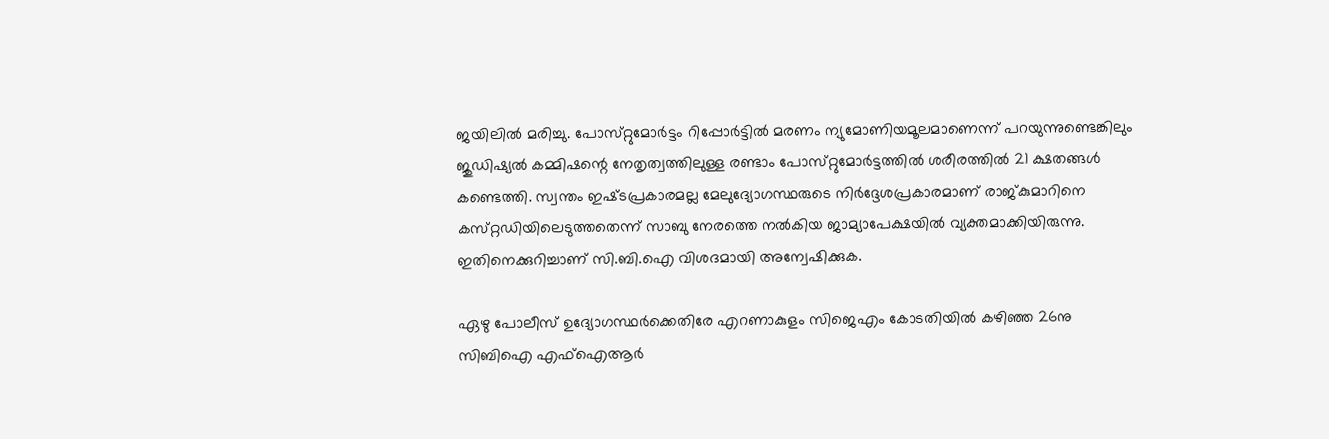ജയിലില്‍ മരിച്ചു. പോസ്‌റ്റുമോര്‍ട്ടം റിപ്പോര്‍ട്ടില്‍ മരണം ന്യുമോണിയമൂലമാണെന്ന് പറയുന്നുണ്ടെങ്കിലും ജുഡിഷ്യല്‍ കമ്മിഷന്റെ നേതൃത്വത്തിലുള്ള രണ്ടാം പോസ്‌റ്റുമോര്‍ട്ടത്തില്‍ ശരീരത്തില്‍ 21 ക്ഷതങ്ങള്‍ കണ്ടെത്തി. സ്വന്തം ഇഷ്‌ടപ്രകാരമല്ല മേലുദ്യോഗസ്ഥരുടെ നിര്‍ദ്ദേശപ്രകാരമാണ് രാജ്കുമാറിനെ കസ്‌റ്റഡിയിലെടുത്തതെന്ന് സാബു നേരത്തെ നല്‍കിയ ജാമ്യാപേക്ഷയില്‍ വ്യക്തമാക്കിയിരുന്നു. ഇതിനെക്കുറിച്ചാണ് സി.ബി.ഐ വിശദമായി അന്വേഷിക്കുക.

ഏഴു പോലീസ് ഉദ്യോഗസ്ഥര്‍ക്കെതിരേ എറണാകുളം സിജെഎം കോടതിയില്‍ കഴിഞ്ഞ 26നു സിബിഐ എഫ്‌ഐആര്‍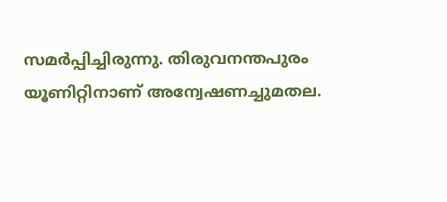സമര്‍പ്പിച്ചിരുന്നു. തിരുവനന്തപുരം യൂണിറ്റിനാണ് അന്വേഷണച്ചുമതല.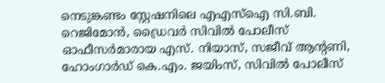നെടുങ്കണ്ടം സ്റ്റേഷനിലെ എഎസ്‌ഐ സി.ബി. റെജിമോന്‍, ഡ്രൈവര്‍ സിവില്‍ പോലീസ് ഓഫീസര്‍മാരായ എസ്. നിയാസ്, സജീവ് ആന്‍റണി, ഹോംഗാര്‍ഡ് കെ.എം. ജയിംസ്, സിവില്‍ പോലീസ്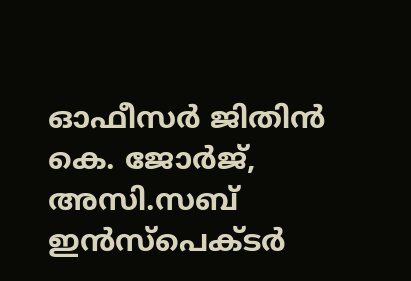ഓഫീസര്‍ ജിതിന്‍ കെ. ജോര്‍ജ്, അസി.സബ് ഇന്‍സ്പെക്ടര്‍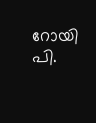റോയി പി.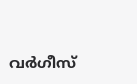വര്‍ഗീസ്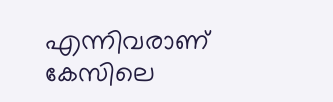എന്നിവരാണ് കേസിലെ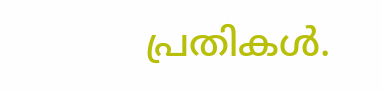പ്രതികള്‍.